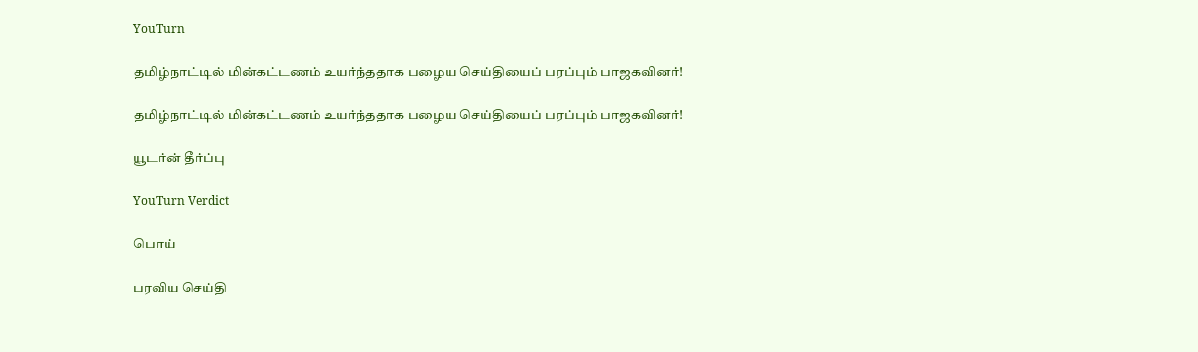YouTurn

தமிழ்நாட்டில் மின்கட்டணம் உயர்ந்ததாக பழைய செய்தியைப் பரப்பும் பாஜகவினர்!

தமிழ்நாட்டில் மின்கட்டணம் உயர்ந்ததாக பழைய செய்தியைப் பரப்பும் பாஜகவினர்!

யூடர்ன் தீர்ப்பு

YouTurn Verdict

பொய்

பரவிய செய்தி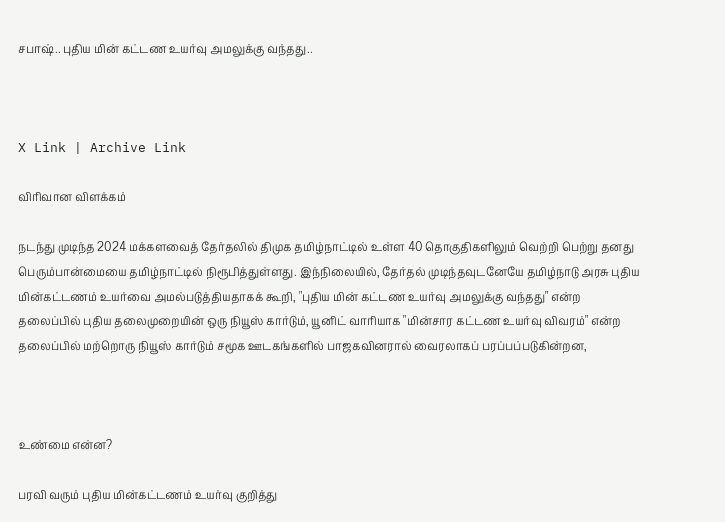சபாஷ்.. புதிய மின் கட்டண உயர்வு அமலுக்கு வந்தது..



X Link | Archive Link

விரிவான விளக்கம்

நடந்து முடிந்த 2024 மக்களவைத் தேர்தலில் திமுக தமிழ்நாட்டில் உள்ள 40 தொகுதிகளிலும் வெற்றி பெற்று தனது பெரும்பான்மையை தமிழ்நாட்டில் நிரூபித்துள்ளது. இந்நிலையில், தேர்தல் முடிந்தவுடனேயே தமிழ்நாடு அரசு புதிய மின்கட்டணம் உயர்வை அமல்படுத்தியதாகக் கூறி, "புதிய மின் கட்டண உயர்வு அமலுக்கு வந்தது" என்ற தலைப்பில் புதிய தலைமுறையின் ஒரு நியூஸ் கார்டும், யூனிட் வாரியாக "மின்சார கட்டண உயர்வு விவரம்" என்ற தலைப்பில் மற்றொரு நியூஸ் கார்டும் சமூக ஊடகங்களில் பாஜகவினரால் வைரலாகப் பரப்பப்படுகின்றன,



உண்மை என்ன?

பரவி வரும் புதிய மின்கட்டணம் உயர்வு குறித்து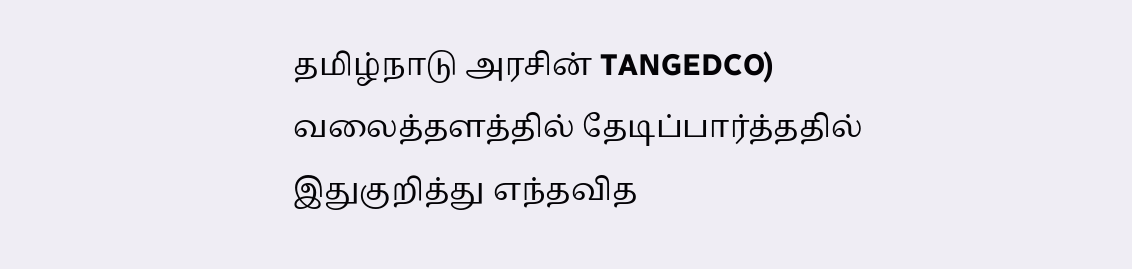தமிழ்நாடு அரசின் TANGEDCO) வலைத்தளத்தில் தேடிப்பார்த்ததில் இதுகுறித்து எந்தவித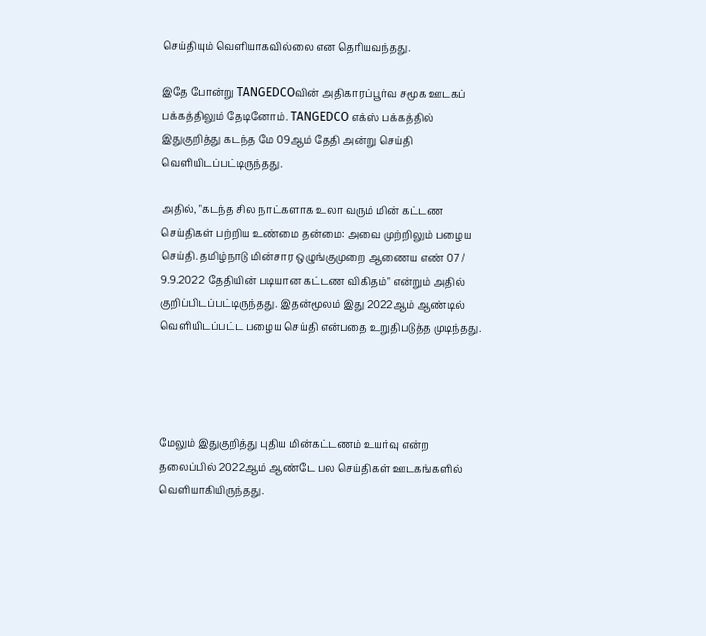செய்தியும் வெளியாகவில்லை என தெரியவந்தது.

இதே போன்று TANGEDCOவின் அதிகாரப்பூர்வ சமூக ஊடகப் பக்கத்திலும் தேடினோம். TANGEDCO எக்ஸ் பக்கத்தில் இதுகுறித்து கடந்த மே 09ஆம் தேதி அன்று செய்தி வெளியிடப்பட்டிருந்தது.

அதில், "கடந்த சில நாட்களாக உலா வரும் மின் கட்டண செய்திகள் பற்றிய உண்மை தன்மை: அவை முற்றிலும் பழைய செய்தி. தமிழ்நாடு மின்சார ஒழுங்குமுறை ஆணைய எண் 07 / 9.9.2022 தேதியின் படியான கட்டண விகிதம்" என்றும் அதில் குறிப்பிடப்பட்டிருந்தது. இதன்மூலம் இது 2022ஆம் ஆண்டில் வெளியிடப்பட்ட பழைய செய்தி என்பதை உறுதிபடுத்த முடிந்தது.




மேலும் இதுகுறித்து புதிய மின்கட்டணம் உயர்வு என்ற தலைப்பில் 2022ஆம் ஆண்டே பல செய்திகள் ஊடகங்களில் வெளியாகியிருந்தது.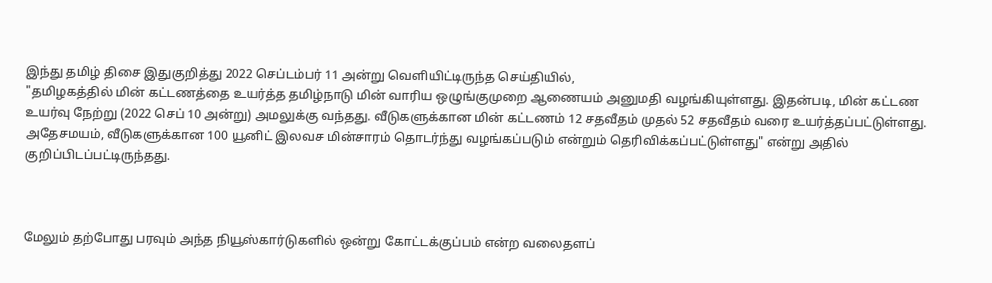இந்து தமிழ் திசை இதுகுறித்து 2022 செப்டம்பர் 11 அன்று வெளியிட்டிருந்த செய்தியில்,
"தமிழகத்தில் மின் கட்டணத்தை உயர்த்த தமிழ்நாடு மின் வாரிய ஒழுங்குமுறை ஆணையம் அனுமதி வழங்கியுள்ளது. இதன்படி, மின் கட்டண உயர்வு நேற்று (2022 செப் 10 அன்று) அமலுக்கு வந்தது. வீடுகளுக்கான மின் கட்டணம் 12 சதவீதம் முதல் 52 சதவீதம் வரை உயர்த்தப்பட்டுள்ளது. அதேசமயம், வீடுகளுக்கான 100 யூனிட் இலவச மின்சாரம் தொடர்ந்து வழங்கப்படும் என்றும் தெரிவிக்கப்பட்டுள்ளது" என்று அதில் குறிப்பிடப்பட்டிருந்தது.



மேலும் தற்போது பரவும் அந்த நியூஸ்கார்டுகளில் ஒன்று கோட்டக்குப்பம் என்ற வலைதளப்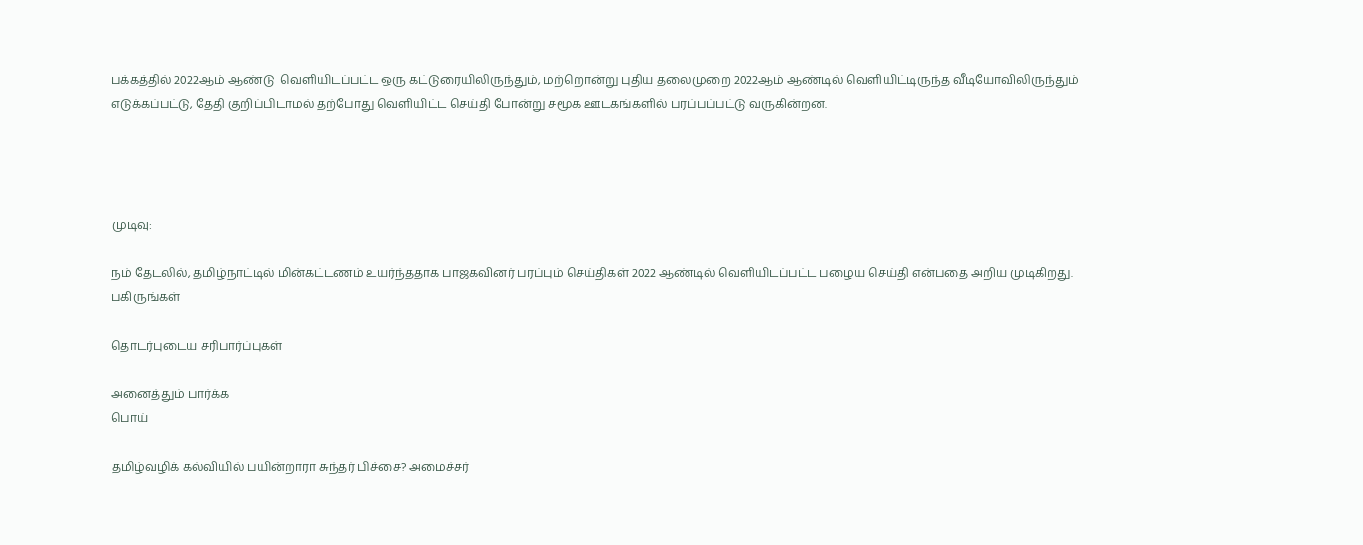பக்கத்தில் 2022ஆம் ஆண்டு  வெளியிடப்பட்ட ஒரு கட்டுரையிலிருந்தும், மற்றொன்று புதிய தலைமுறை 2022ஆம் ஆண்டில் வெளியிட்டிருந்த வீடியோவிலிருந்தும் எடுக்கப்பட்டு, தேதி குறிப்பிடாமல் தற்போது வெளியிட்ட செய்தி போன்று சமூக ஊடகங்களில் பரப்பப்பட்டு வருகின்றன.




முடிவு:

நம் தேடலில், தமிழ்நாட்டில் மின்கட்டணம் உயர்ந்ததாக பாஜகவினர் பரப்பும் செய்திகள் 2022 ஆண்டில் வெளியிடப்பட்ட பழைய செய்தி என்பதை அறிய முடிகிறது.
பகிருங்கள்

தொடர்புடைய சரிபார்ப்புகள்

அனைத்தும் பார்க்க
பொய்

தமிழ்வழிக் கல்வியில் பயின்றாரா சுந்தர் பிச்சை? அமைச்சர்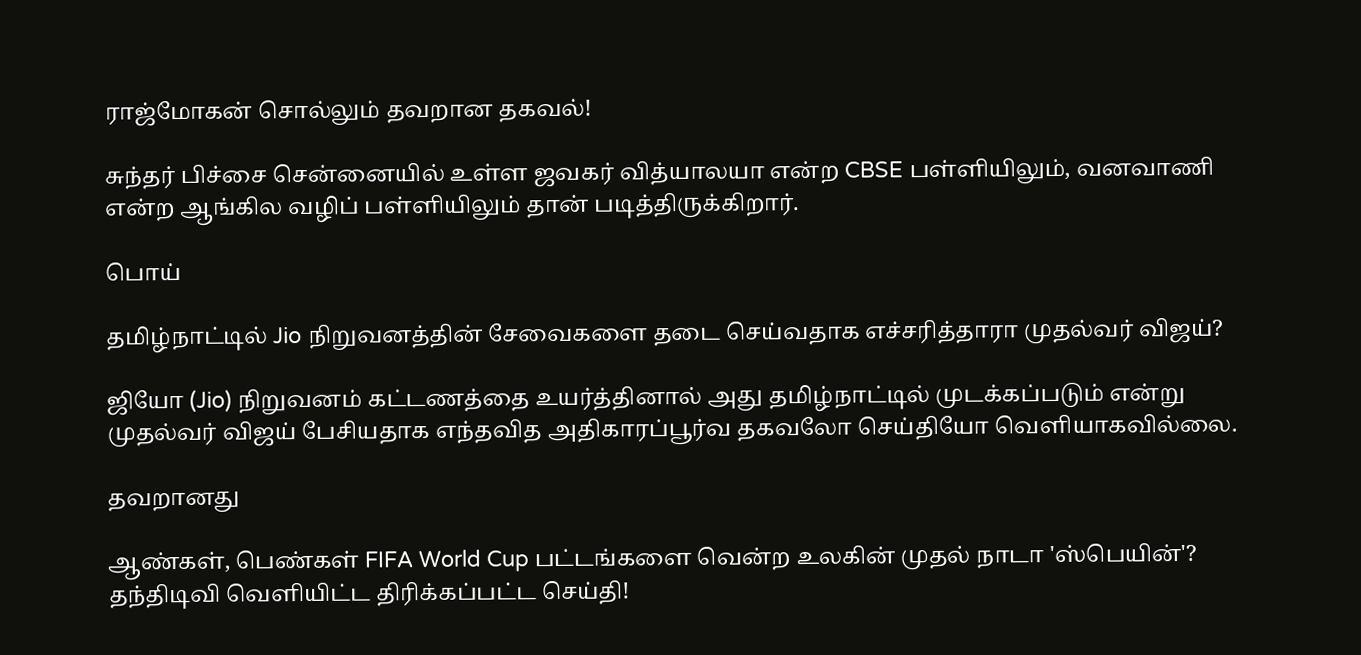ராஜ்மோகன் சொல்லும் தவறான தகவல்!

சுந்தர் பிச்சை சென்னையில் உள்ள ஜவகர் வித்யாலயா என்ற CBSE பள்ளியிலும், வனவாணி என்ற ஆங்கில வழிப் பள்ளியிலும் தான் படித்திருக்கிறார்.

பொய்

தமிழ்நாட்டில் Jio நிறுவனத்தின் சேவைகளை தடை செய்வதாக எச்சரித்தாரா முதல்வர் விஜய்?

ஜியோ (Jio) நிறுவனம் கட்டணத்தை உயர்த்தினால் அது தமிழ்நாட்டில் முடக்கப்படும் என்று முதல்வர் விஜய் பேசியதாக எந்தவித அதிகாரப்பூர்வ தகவலோ செய்தியோ வெளியாகவில்லை.

தவறானது

ஆண்கள், பெண்கள் FIFA World Cup பட்டங்களை வென்ற உலகின் முதல் நாடா 'ஸ்பெயின்'? தந்திடிவி வெளியிட்ட திரிக்கப்பட்ட செய்தி!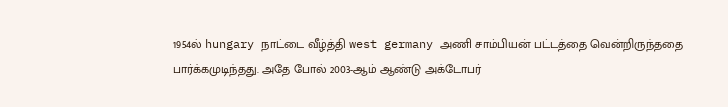1954ல் hungary நாட்டை வீழ்த்தி west germany அணி சாம்பியன் பட்டத்தை வென்றிருந்ததை பார்க்கமுடிந்தது. அதே போல் 2003-ஆம் ஆண்டு அக்டோபர்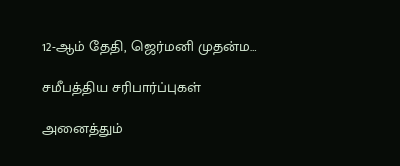12-ஆம் தேதி, ஜெர்மனி முதன்ம…

சமீபத்திய சரிபார்ப்புகள்

அனைத்தும்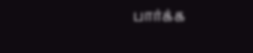பார்க்க